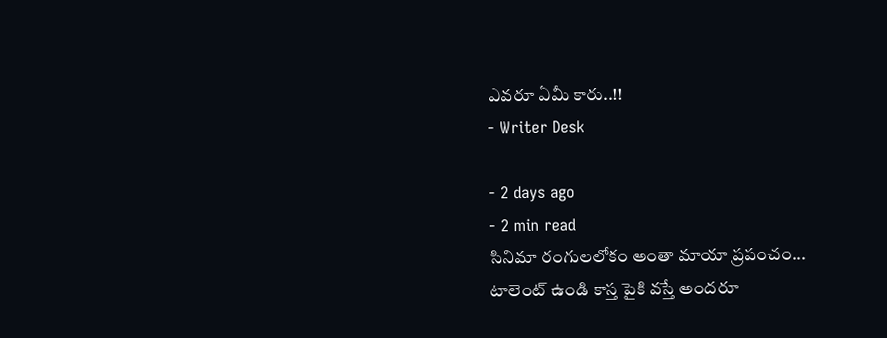ఎవరూ ఏమీ కారు..!!
- Writer Desk

- 2 days ago
- 2 min read
సినిమా రంగులలోకం అంతా మాయా ప్రపంచం...
టాలెంట్ ఉండి కాస్త పైకి వస్తే అందరూ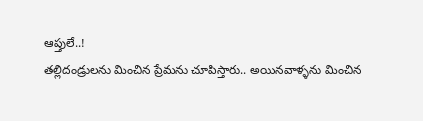ఆప్తులే..!
తల్లిదండ్రులను మించిన ప్రేమను చూపిస్తారు.. అయినవాళ్ళను మించిన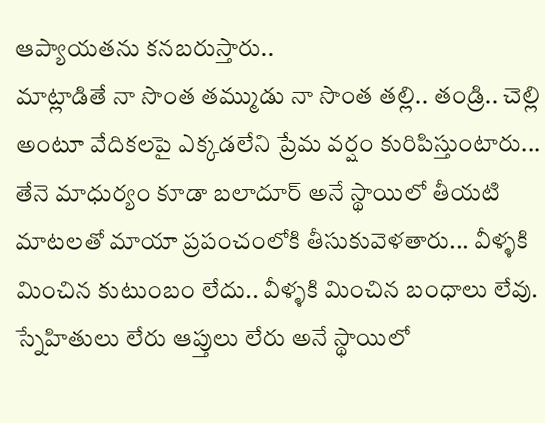ఆప్యాయతను కనబరుస్తారు..
మాట్లాడితే నా సొంత తమ్ముడు నా సొంత తల్లి.. తండ్రి.. చెల్లి అంటూ వేదికలపై ఎక్కడలేని ప్రేమ వర్షం కురిపిస్తుంటారు...
తేనె మాధుర్యం కూడా బలాదూర్ అనే స్థాయిలో తీయటి మాటలతో మాయా ప్రపంచంలోకి తీసుకువెళతారు... వీళ్ళకి మించిన కుటుంబం లేదు.. వీళ్ళకి మించిన బంధాలు లేవు. స్నేహితులు లేరు ఆప్తులు లేరు అనే స్థాయిలో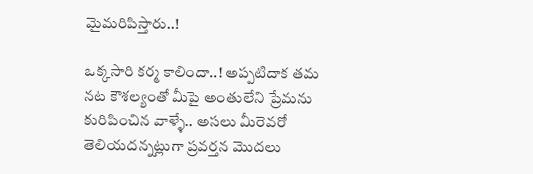మైమరిపిస్తారు..!

ఒక్కసారి కర్మ కాలిందా..! అప్పటిదాక తమ నట కౌశల్యంతో మీపై అంతులేని ప్రేమను కురిపించిన వాళ్ళే.. అసలు మీరెవరో తెలియదన్నట్లుగా ప్రవర్తన మొదలు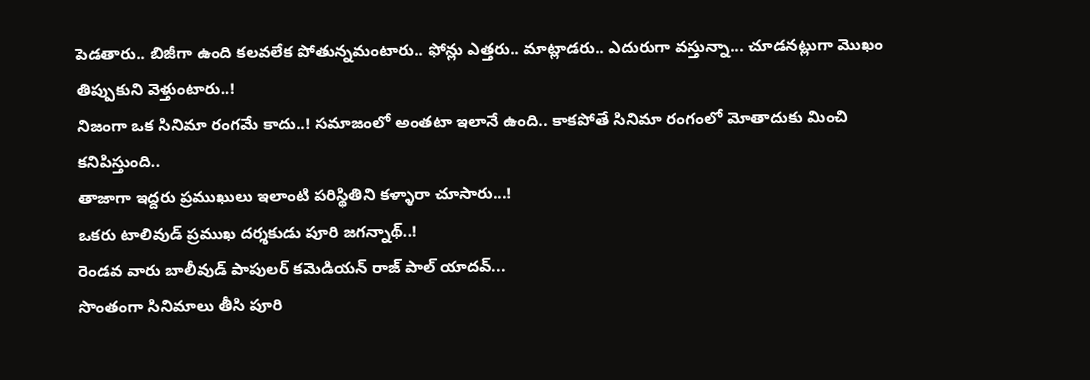పెడతారు.. బిజీగా ఉంది కలవలేక పోతున్నమంటారు.. ఫోన్లు ఎత్తరు.. మాట్లాడరు.. ఎదురుగా వస్తున్నా... చూడనట్లుగా మొఖం తిప్పుకుని వెళ్తుంటారు..!
నిజంగా ఒక సినిమా రంగమే కాదు..! సమాజంలో అంతటా ఇలానే ఉంది.. కాకపోతే సినిమా రంగంలో మోతాదుకు మించి కనిపిస్తుంది..
తాజాగా ఇద్దరు ప్రముఖులు ఇలాంటి పరిస్థితిని కళ్ళారా చూసారు...!
ఒకరు టాలివుడ్ ప్రముఖ దర్శకుడు పూరి జగన్నాథ్..!
రెండవ వారు బాలీవుడ్ పాపులర్ కమెడియన్ రాజ్ పాల్ యాదవ్...
సొంతంగా సినిమాలు తీసి పూరి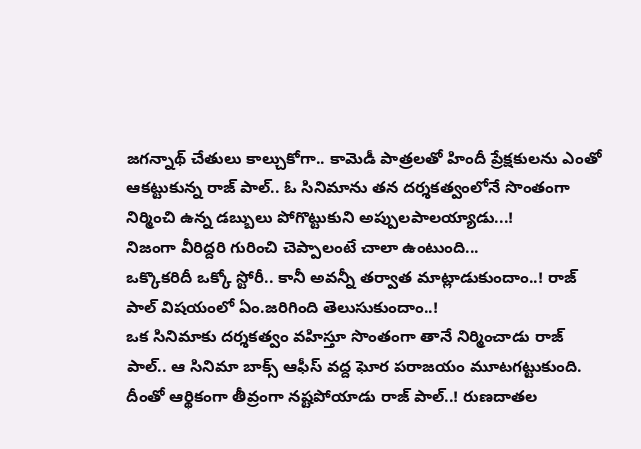జగన్నాథ్ చేతులు కాల్చుకోగా.. కామెడీ పాత్రలతో హిందీ ప్రేక్షకులను ఎంతో ఆకట్టుకున్న రాజ్ పాల్.. ఓ సినిమాను తన దర్శకత్వంలోనే సొంతంగా నిర్మించి ఉన్న డబ్బులు పోగొట్టుకుని అప్పులపాలయ్యాడు...!
నిజంగా వీరిద్దరి గురించి చెప్పాలంటే చాలా ఉంటుంది...
ఒక్కొకరిదీ ఒక్కో స్టోరీ.. కానీ అవన్నీ తర్వాత మాట్లాడుకుందాం..! రాజ్ పాల్ విషయంలో ఏం.జరిగింది తెలుసుకుందాం..!
ఒక సినిమాకు దర్శకత్వం వహిస్తూ సొంతంగా తానే నిర్మించాడు రాజ్ పాల్.. ఆ సినిమా బాక్స్ ఆఫీస్ వద్ద ఘోర పరాజయం మూటగట్టుకుంది. దీంతో ఆర్థికంగా తీవ్రంగా నష్టపోయాడు రాజ్ పాల్..! రుణదాతల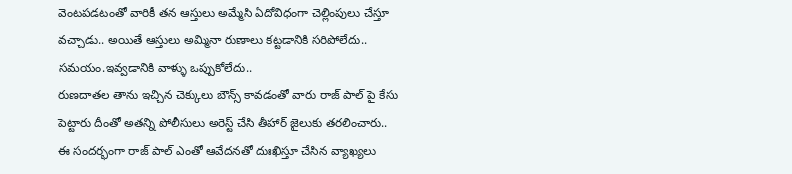వెంటపడటంతో వారికీ తన ఆస్తులు అమ్మేసి ఏదోవిధంగా చెల్లింపులు చేస్తూ వచ్చాడు.. అయితే ఆస్తులు అమ్మినా రుణాలు కట్టడానికి సరిపోలేదు.. సమయం.ఇవ్వడానికి వాళ్ళు ఒప్పుకోలేదు..
రుణదాతల తాను ఇచ్చిన చెక్కులు బౌన్స్ కావడంతో వారు రాజ్ పాల్ పై కేసు పెట్టారు దీంతో అతన్ని పోలీసులు అరెస్ట్ చేసి తీహార్ జైలుకు తరలించారు.. ఈ సందర్భంగా రాజ్ పాల్ ఎంతో ఆవేదనతో దుఃఖిస్తూ చేసిన వ్యాఖ్యలు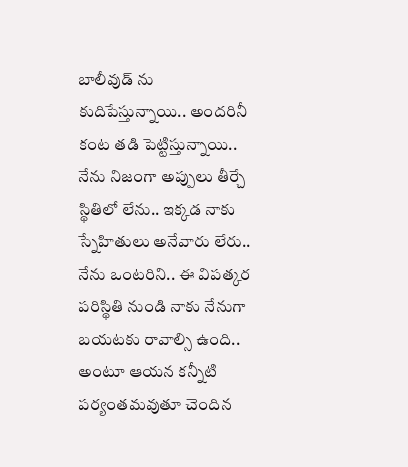బాలీవుడ్ ను కుదిపేస్తున్నాయి.. అందరినీ కంట తడి పెట్టిస్తున్నాయి..
నేను నిజంగా అప్పులు తీర్చే స్థితిలో లేను.. ఇక్కడ నాకు స్నేహితులు అనేవారు లేరు.. నేను ఒంటరిని.. ఈ విపత్కర పరిస్థితి నుండి నాకు నేనుగా బయటకు రావాల్సి ఉంది.. అంటూ ఆయన కన్నీటి పర్యంతమవుతూ చెందిన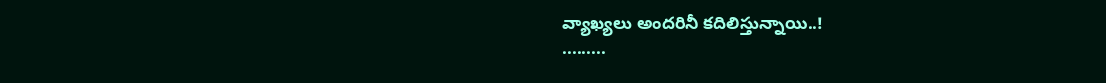వ్యాఖ్యలు అందరినీ కదిలిస్తున్నాయి..!
.........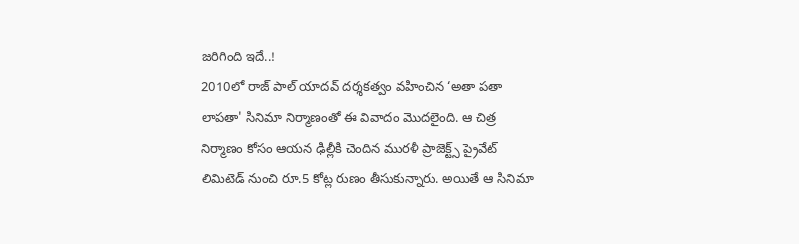జరిగింది ఇదే..!
2010లో రాజ్ పాల్ యాదవ్ దర్శకత్వం వహించిన ‘అతా పతా లాపతా' సినిమా నిర్మాణంతో ఈ వివాదం మొదలైంది. ఆ చిత్ర నిర్మాణం కోసం ఆయన ఢిల్లీకి చెందిన మురళీ ప్రాజెక్ట్స్ ప్రైవేట్ లిమిటెడ్ నుంచి రూ.5 కోట్ల రుణం తీసుకున్నారు. అయితే ఆ సినిమా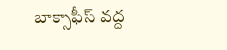బాక్సాఫీస్ వద్ద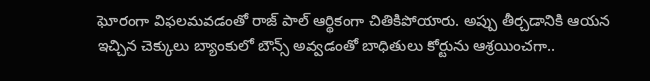ఘోరంగా విఫలమవడంతో రాజ్ పాల్ ఆర్థికంగా చితికిపోయారు. అప్పు తీర్చడానికి ఆయన ఇచ్చిన చెక్కులు బ్యాంకులో బౌన్స్ అవ్వడంతో బాధితులు కోర్టును ఆశ్రయించగా..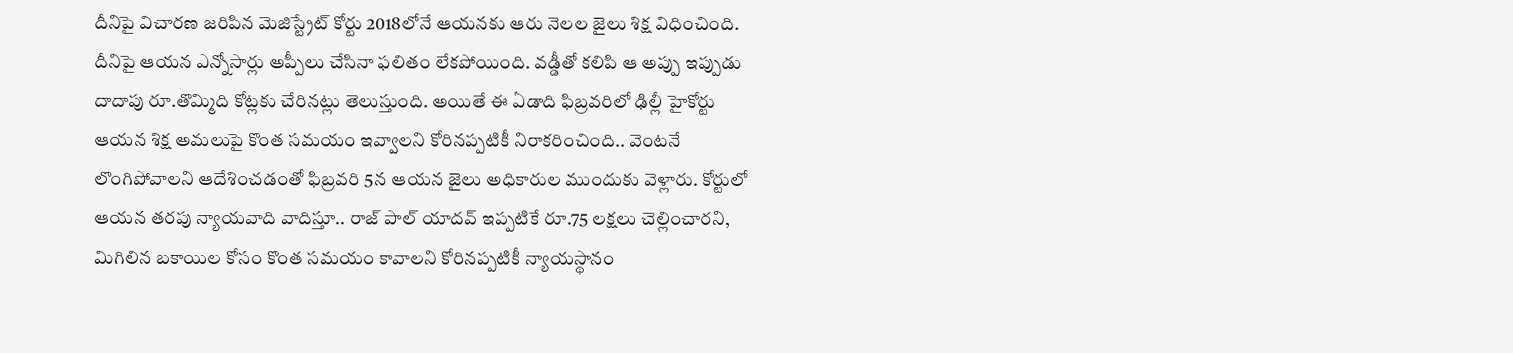దీనిపై విచారణ జరిపిన మెజిస్ట్రేట్ కోర్టు 2018లోనే ఆయనకు ఆరు నెలల జైలు శిక్ష విధించింది.
దీనిపై ఆయన ఎన్నోసార్లు అప్పీలు చేసినా ఫలితం లేకపోయింది. వడ్డీతో కలిపి ఆ అప్పు ఇప్పుడు దాదాపు రూ.తొమ్మిది కోట్లకు చేరినట్లు తెలుస్తుంది. అయితే ఈ ఏడాది ఫిబ్రవరిలో ఢిల్లీ హైకోర్టు ఆయన శిక్ష అమలుపై కొంత సమయం ఇవ్వాలని కోరినప్పటికీ నిరాకరించింది.. వెంటనే లొంగిపోవాలని ఆదేశించడంతో ఫిబ్రవరి 5న ఆయన జైలు అధికారుల ముందుకు వెళ్లారు. కోర్టులో ఆయన తరపు న్యాయవాది వాదిస్తూ.. రాజ్ పాల్ యాదవ్ ఇప్పటికే రూ.75 లక్షలు చెల్లించారని, మిగిలిన బకాయిల కోసం కొంత సమయం కావాలని కోరినప్పటికీ న్యాయస్థానం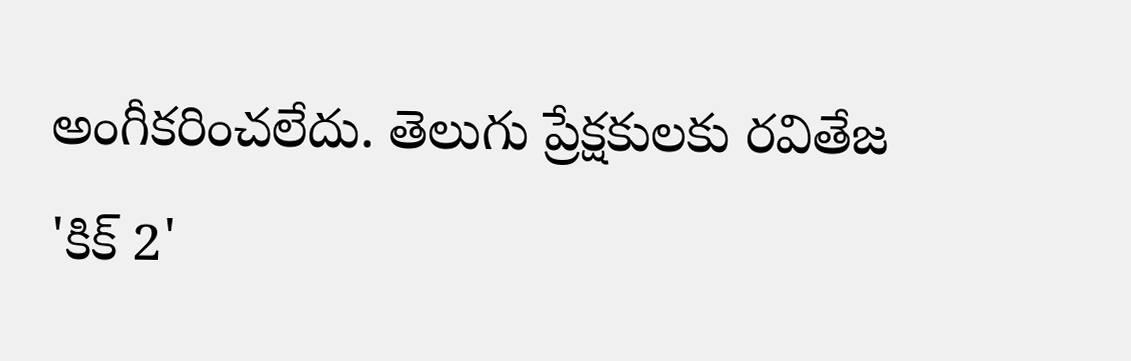అంగీకరించలేదు. తెలుగు ప్రేక్షకులకు రవితేజ 'కిక్ 2'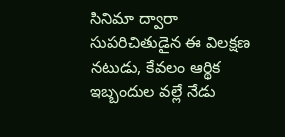సినిమా ద్వారా సుపరిచితుడైన ఈ విలక్షణ నటుడు, కేవలం ఆర్థిక ఇబ్బందుల వల్లే నేడు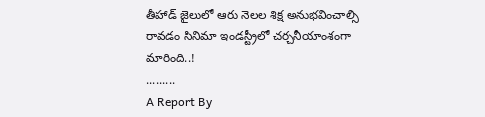తీహాడ్ జైలులో ఆరు నెలల శిక్ష అనుభవించాల్సి రావడం సినిమా ఇండస్ట్రీలో చర్చనీయాంశంగా మారింది..!
.........
A Report By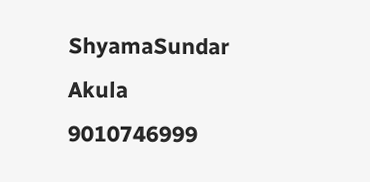ShyamaSundar Akula
9010746999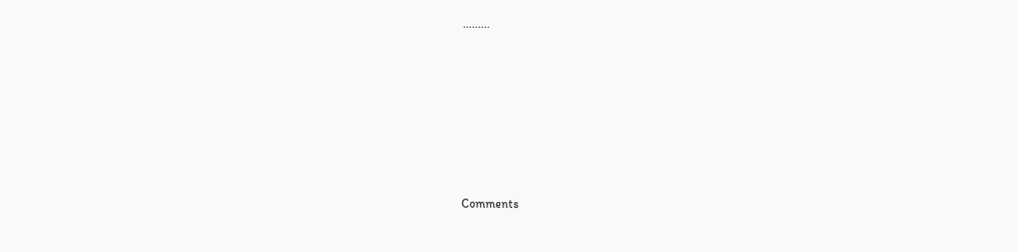.........









Comments